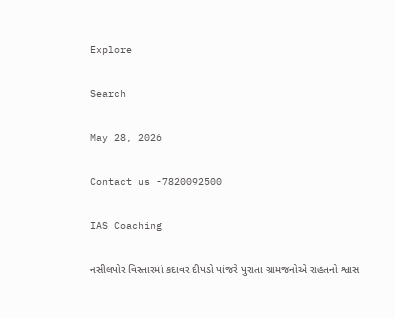Explore

Search

May 28, 2026

Contact us -7820092500

IAS Coaching

નસીલપોર વિસ્તારમાં કદાવર દીપડો પાંજરે પુરાતા ગ્રામજનોએ રાહતનો શ્વાસ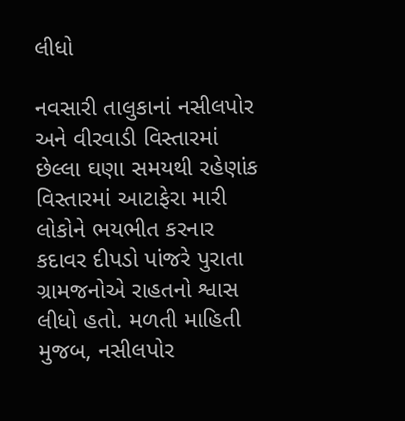લીધો

નવસારી તાલુકાનાં નસીલપોર અને વીરવાડી વિસ્તારમાં છેલ્લા ઘણા સમયથી રહેણાંક વિસ્તારમાં આટાફેરા મારી લોકોને ભયભીત કરનાર કદાવર દીપડો પાંજરે પુરાતા ગ્રામજનોએ રાહતનો શ્વાસ લીધો હતો. મળતી માહિતી મુજબ, નસીલપોર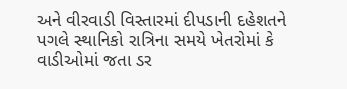અને વીરવાડી વિસ્તારમાં દીપડાની દહેશતને પગલે સ્થાનિકો રાત્રિના સમયે ખેતરોમાં કે વાડીઓમાં જતા ડર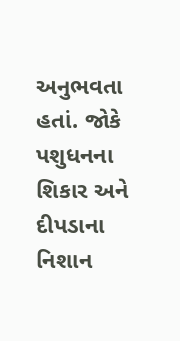અનુભવતા હતાં. જોકે પશુધનના શિકાર અને દીપડાના નિશાન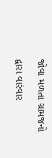જોવા મળતા ગ્રામજનો દ્વારા વારંવાર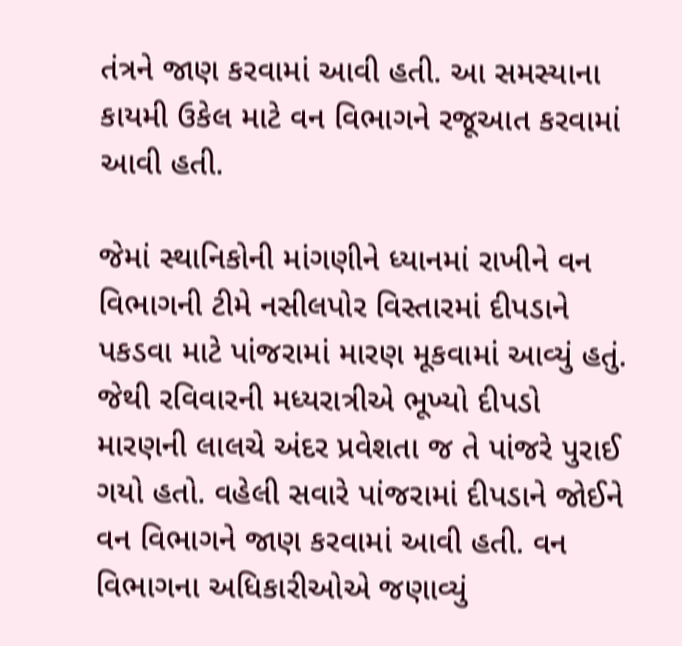તંત્રને જાણ કરવામાં આવી હતી. આ સમસ્યાના કાયમી ઉકેલ માટે વન વિભાગને રજૂઆત કરવામાં આવી હતી.

જેમાં સ્થાનિકોની માંગણીને ધ્યાનમાં રાખીને વન વિભાગની ટીમે નસીલપોર વિસ્તારમાં દીપડાને પકડવા માટે પાંજરામાં મારણ મૂકવામાં આવ્યું હતું. જેથી રવિવારની મધ્યરાત્રીએ ભૂખ્યો દીપડો મારણની લાલચે અંદર પ્રવેશતા જ તે પાંજરે પુરાઈ ગયો હતો. વહેલી સવારે પાંજરામાં દીપડાને જોઈને વન વિભાગને જાણ કરવામાં આવી હતી. વન વિભાગના અધિકારીઓએ જણાવ્યું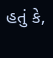હતું કે,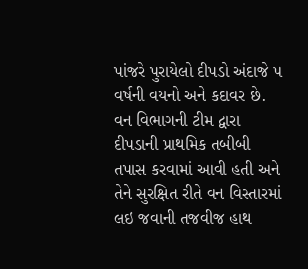પાંજરે પુરાયેલો દીપડો અંદાજે ૫ વર્ષની વયનો અને કદાવર છે. વન વિભાગની ટીમ દ્વારા દીપડાની પ્રાથમિક તબીબી તપાસ કરવામાં આવી હતી અને તેને સુરક્ષિત રીતે વન વિસ્તારમાં લઇ જવાની તજવીજ હાથ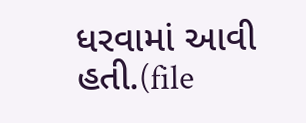ધરવામાં આવી હતી.(file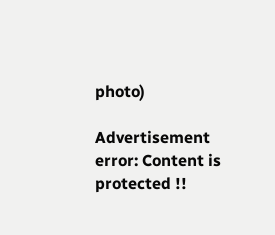photo)

Advertisement
error: Content is protected !!